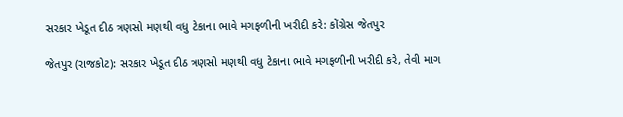સરકાર ખેડૂત દીઠ ત્રણસો મણથી વધુ ટેકાના ભાવે મગફળીની ખરીદી કરે: કોંગ્રેસ જેતપુર

જેતપુર (રાજકોટ): સરકાર ખેડૂત દીઠ ત્રણસો મણથી વધુ ટેકાના ભાવે મગફળીની ખરીદી કરે, તેવી માગ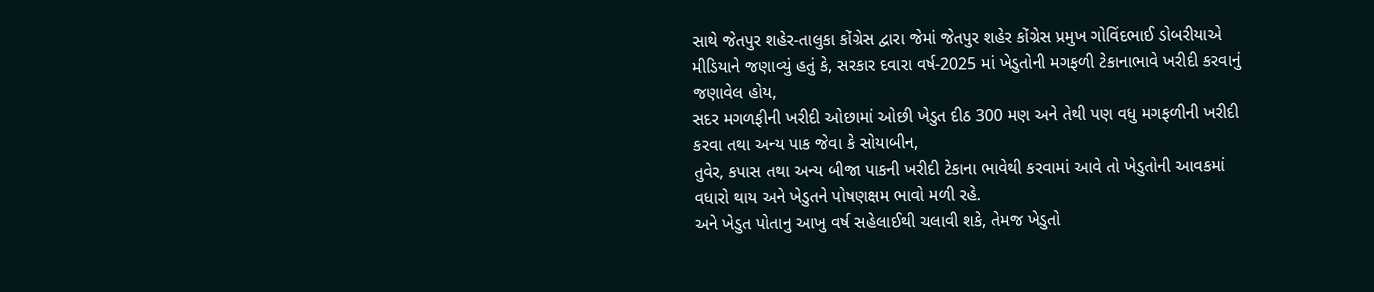સાથે જેતપુર શહેર-તાલુકા કોંગ્રેસ દ્વારા જેમાં જેતપુર શહેર કોંગ્રેસ પ્રમુખ ગોવિંદભાઈ ડોબરીયાએ મીડિયાને જણાવ્યું હતું કે, સરકાર દવારા વર્ષ-2025 માં ખેડુતોની મગફળી ટેકાનાભાવે ખરીદી કરવાનું જણાવેલ હોય,
સદર મગળફીની ખરીદી ઓછામાં ઓછી ખેડુત દીઠ 300 મણ અને તેથી પણ વધુ મગફળીની ખરીદી કરવા તથા અન્ય પાક જેવા કે સોયાબીન,
તુવેર, કપાસ તથા અન્ય બીજા પાકની ખરીદી ટેકાના ભાવેથી કરવામાં આવે તો ખેડુતોની આવકમાં વધારો થાય અને ખેડુતને પોષણક્ષમ ભાવો મળી રહે.
અને ખેડુત પોતાનુ આખુ વર્ષ સહેલાઈથી ચલાવી શકે, તેમજ ખેડુતો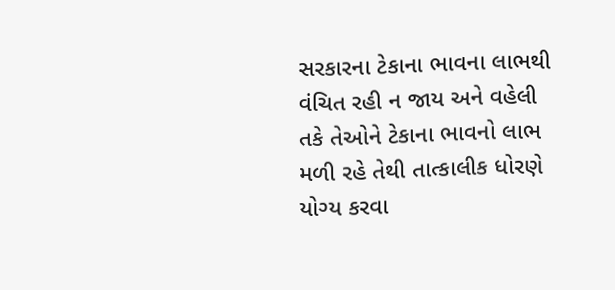સરકારના ટેકાના ભાવના લાભથી વંચિત રહી ન જાય અને વહેલી તકે તેઓને ટેકાના ભાવનો લાભ મળી રહે તેથી તાત્કાલીક ધોરણે યોગ્ય કરવા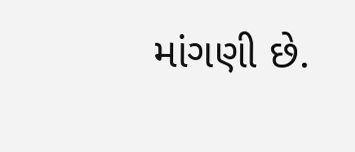માંગણી છે.